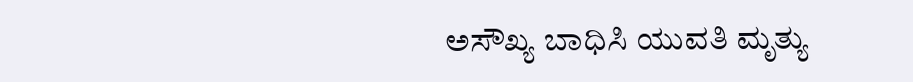ಅಸೌಖ್ಯ ಬಾಧಿಸಿ ಯುವತಿ ಮೃತ್ಯು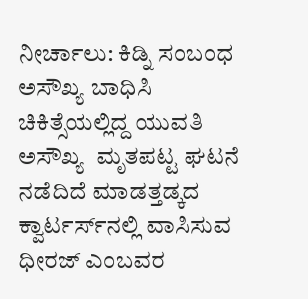ನೀರ್ಚಾಲು: ಕಿಡ್ನಿ ಸಂಬಂಧ ಅಸೌಖ್ಯ ಬಾಧಿಸಿ ಚಿಕಿತ್ಸೆಯಲ್ಲಿದ್ದ ಯುವತಿ ಅಸೌಖ್ಯ  ಮೃತಪಟ್ಟ ಘಟನೆ ನಡೆದಿದೆ ಮಾಡತ್ತಡ್ಕದ ಕ್ವಾರ್ಟರ್ಸ್‌ನಲ್ಲಿ ವಾಸಿಸುವ ಧೀರಜ್ ಎಂಬವರ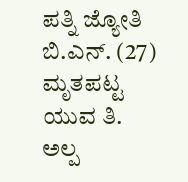ಪತ್ನಿ ಜ್ಯೋತಿ ಬಿ.ಎನ್. (27) ಮೃತಪಟ್ಟ ಯುವ ತಿ. ಅಲ್ಪ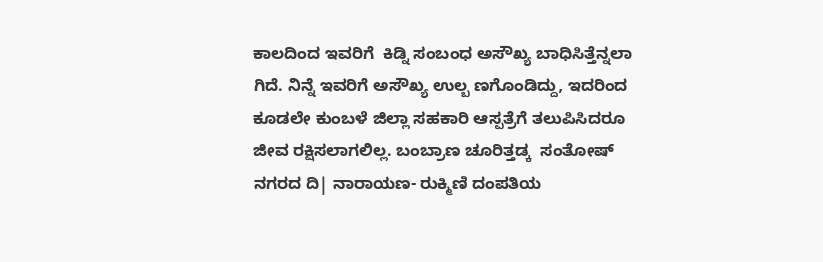ಕಾಲದಿಂದ ಇವರಿಗೆ  ಕಿಡ್ನಿ ಸಂಬಂಧ ಅಸೌಖ್ಯ ಬಾಧಿಸಿತ್ತೆನ್ನಲಾ ಗಿದೆ. ನಿನ್ನೆ ಇವರಿಗೆ ಅಸೌಖ್ಯ ಉಲ್ಬ ಣಗೊಂಡಿದ್ದು, ಇದರಿಂದ ಕೂಡಲೇ ಕುಂಬಳೆ ಜಿಲ್ಲಾ ಸಹಕಾರಿ ಆಸ್ಪತ್ರೆಗೆ ತಲುಪಿಸಿದರೂ  ಜೀವ ರಕ್ಷಿಸಲಾಗಲಿಲ್ಲ. ಬಂಬ್ರಾಣ ಚೂರಿತ್ತಡ್ಕ  ಸಂತೋಷ್ ನಗರದ ದಿ| ನಾರಾಯಣ- ರುಕ್ಮಿಣಿ ದಂಪತಿಯ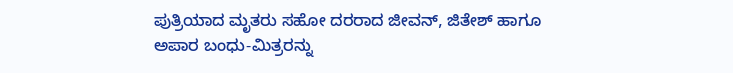ಪುತ್ರಿಯಾದ ಮೃತರು ಸಹೋ ದರರಾದ ಜೀವನ್, ಜಿತೇಶ್ ಹಾಗೂ ಅಪಾರ ಬಂಧು-ಮಿತ್ರರನ್ನು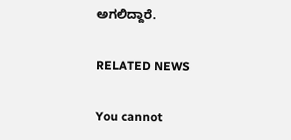ಅಗಲಿದ್ದಾರೆ.

RELATED NEWS

You cannot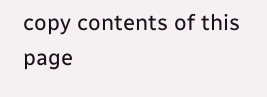copy contents of this page